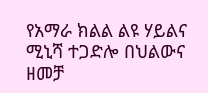የአማራ ክልል ልዩ ሃይልና ሚኒሻ ተጋድሎ በህልውና ዘመቻ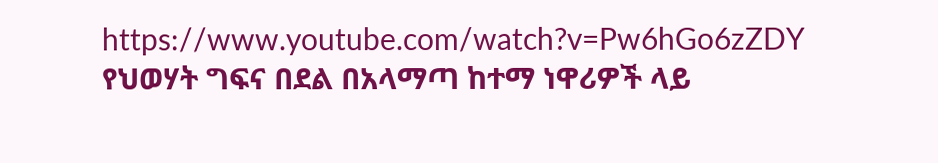https://www.youtube.com/watch?v=Pw6hGo6zZDY
የህወሃት ግፍና በደል በአላማጣ ከተማ ነዋሪዎች ላይ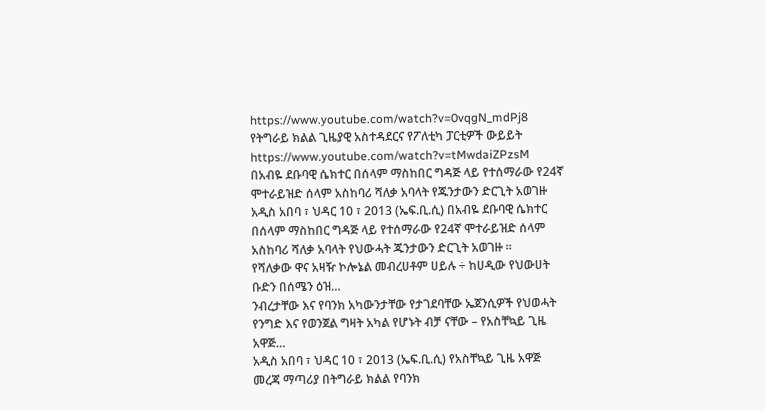https://www.youtube.com/watch?v=0vqgN_mdPj8
የትግራይ ክልል ጊዜያዊ አስተዳደርና የፖለቲካ ፓርቲዎች ውይይት
https://www.youtube.com/watch?v=tMwdaiZPzsM
በአብዬ ደቡባዊ ሴክተር በሰላም ማስከበር ግዳጅ ላይ የተሰማራው የ24ኛ ሞተራይዝድ ሰላም አስከባሪ ሻለቃ አባላት የጁንታውን ድርጊት አወገዙ
አዲስ አበባ ፣ ህዳር 10 ፣ 2013 (ኤፍ.ቢ.ሲ) በአብዬ ደቡባዊ ሴክተር በሰላም ማስከበር ግዳጅ ላይ የተሰማራው የ24ኛ ሞተራይዝድ ሰላም አስከባሪ ሻለቃ አባላት የህውሓት ጁንታውን ድርጊት አወገዙ ።
የሻለቃው ዋና አዛዥ ኮሎኔል መብረሀቶም ሀይሉ ÷ ከሀዲው የህውሀት ቡድን በሰሜን ዕዝ…
ንብረታቸው እና የባንክ አካውንታቸው የታገደባቸው ኤጀንሲዎች የህወሓት የንግድ እና የወንጀል ግዛት አካል የሆኑት ብቻ ናቸው – የአስቸኳይ ጊዜ አዋጅ…
አዲስ አበባ ፣ ህዳር 10 ፣ 2013 (ኤፍ.ቢ.ሲ) የአስቸኳይ ጊዜ አዋጅ መረጃ ማጣሪያ በትግራይ ክልል የባንክ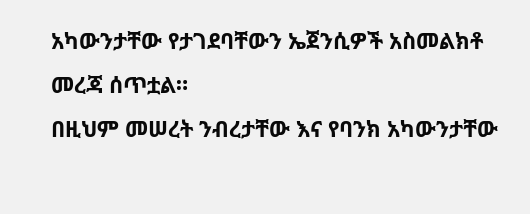አካውንታቸው የታገደባቸውን ኤጀንሲዎች አስመልክቶ መረጃ ሰጥቷል።
በዚህም መሠረት ንብረታቸው እና የባንክ አካውንታቸው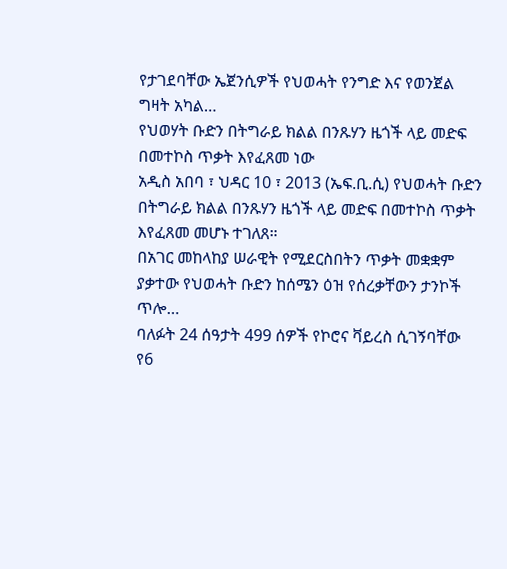የታገደባቸው ኤጀንሲዎች የህወሓት የንግድ እና የወንጀል ግዛት አካል…
የህወሃት ቡድን በትግራይ ክልል በንጹሃን ዜጎች ላይ መድፍ በመተኮስ ጥቃት እየፈጸመ ነው
አዲስ አበባ ፣ ህዳር 10 ፣ 2013 (ኤፍ.ቢ.ሲ) የህወሓት ቡድን በትግራይ ክልል በንጹሃን ዜጎች ላይ መድፍ በመተኮስ ጥቃት እየፈጸመ መሆኑ ተገለጸ።
በአገር መከላከያ ሠራዊት የሚደርስበትን ጥቃት መቋቋም ያቃተው የህወሓት ቡድን ከሰሜን ዕዝ የሰረቃቸውን ታንኮች ጥሎ…
ባለፉት 24 ሰዓታት 499 ሰዎች የኮሮና ቫይረስ ሲገኝባቸው የ6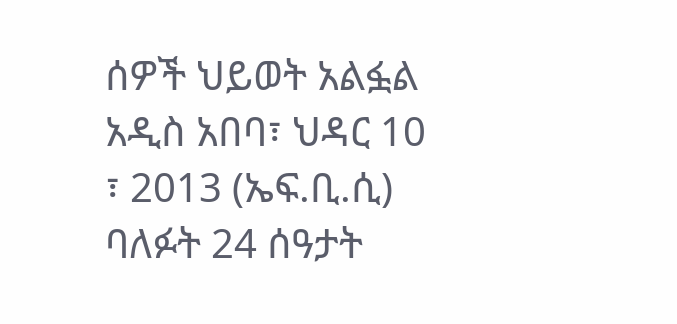ሰዎች ህይወት አልፏል
አዲስ አበባ፣ ህዳር 10 ፣ 2013 (ኤፍ.ቢ.ሲ) ባለፉት 24 ሰዓታት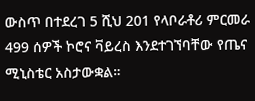ውስጥ በተደረገ 5 ሺህ 201 የላቦራቶሪ ምርመራ 499 ሰዎች ኮሮና ቫይረስ እንደተገኘባቸው የጤና ሚኒስቴር አስታውቋል።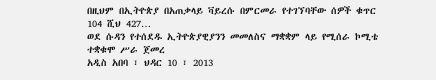በዚህም በኢትዮጵያ በአጠቃላይ ቫይረሱ በምርመራ የተገኘባቸው ሰዎች ቁጥር 104 ሺህ 427…
ወደ ሱዳን የተሰደዱ ኢትዮጵያዊያንን መመለስና ማቋቋም ላይ የሚሰራ ኮሚቴ ተቋቁሞ ሥራ ጀመረ
አዲስ አበባ ፣ ህዳር 10 ፣ 2013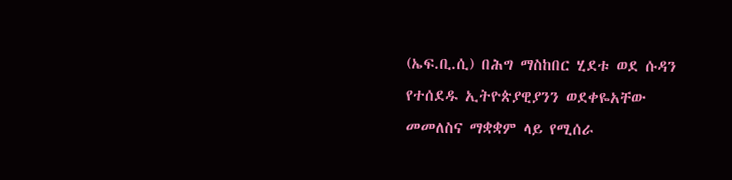(ኤፍ.ቢ.ሲ) በሕግ ማስከበር ሂደቱ ወደ ሱዳን የተሰደዱ ኢትዮጵያዊያንን ወደቀዬአቸው መመለስና ማቋቋም ላይ የሚሰራ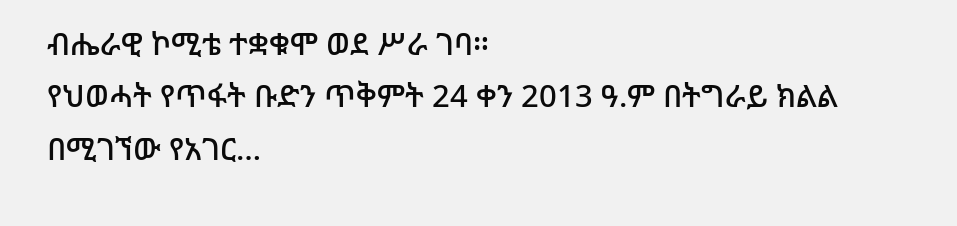ብሔራዊ ኮሚቴ ተቋቁሞ ወደ ሥራ ገባ።
የህወሓት የጥፋት ቡድን ጥቅምት 24 ቀን 2013 ዓ.ም በትግራይ ክልል በሚገኘው የአገር…